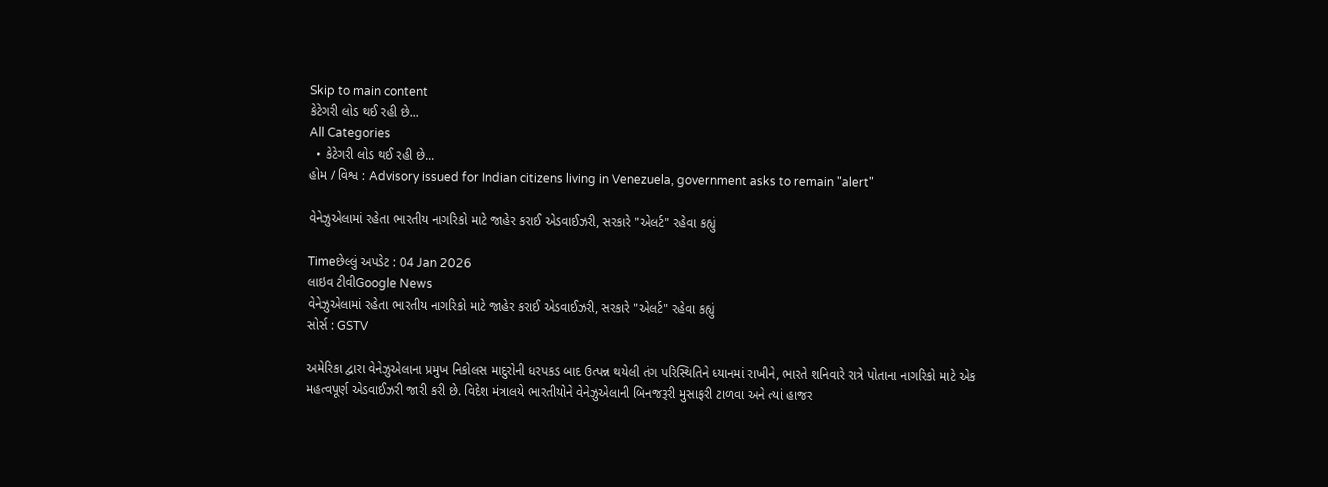Skip to main content
કેટેગરી લોડ થઈ રહી છે...
All Categories
  • કેટેગરી લોડ થઈ રહી છે...
હોમ / વિશ્વ : Advisory issued for Indian citizens living in Venezuela, government asks to remain "alert"

વેનેઝુએલામાં રહેતા ભારતીય નાગરિકો માટે જાહેર કરાઈ એડવાઈઝરી, સરકારે "એલર્ટ" રહેવા કહ્યું

Timeછેલ્લું અપડેટ : 04 Jan 2026
લાઇવ ટીવીGoogle News
વેનેઝુએલામાં રહેતા ભારતીય નાગરિકો માટે જાહેર કરાઈ એડવાઈઝરી, સરકારે "એલર્ટ" રહેવા કહ્યું
સોર્સ : GSTV

અમેરિકા દ્વારા વેનેઝુએલાના પ્રમુખ નિકોલસ માદુરોની ધરપકડ બાદ ઉત્પન્ન થયેલી તંગ પરિસ્થિતિને ધ્યાનમાં રાખીને, ભારતે શનિવારે રાત્રે પોતાના નાગરિકો માટે એક મહત્વપૂર્ણ એડવાઈઝરી જારી કરી છે. વિદેશ મંત્રાલયે ભારતીયોને વેનેઝુએલાની બિનજરૂરી મુસાફરી ટાળવા અને ત્યાં હાજર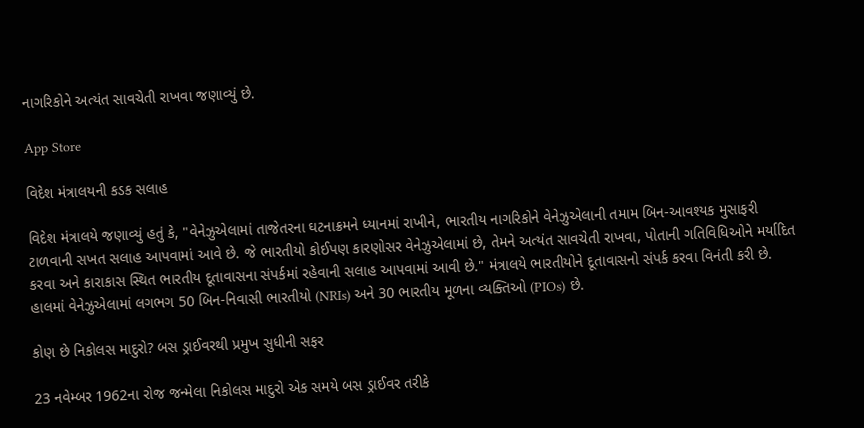નાગરિકોને અત્યંત સાવચેતી રાખવા જણાવ્યું છે.

App Store

વિદેશ મંત્રાલયની કડક સલાહ

વિદેશ મંત્રાલયે જણાવ્યું હતું કે, "વેનેઝુએલામાં તાજેતરના ઘટનાક્રમને ધ્યાનમાં રાખીને, ભારતીય નાગરિકોને વેનેઝુએલાની તમામ બિન-આવશ્યક મુસાફરી ટાળવાની સખત સલાહ આપવામાં આવે છે. જે ભારતીયો કોઈપણ કારણોસર વેનેઝુએલામાં છે, તેમને અત્યંત સાવચેતી રાખવા, પોતાની ગતિવિધિઓને મર્યાદિત કરવા અને કારાકાસ સ્થિત ભારતીય દૂતાવાસના સંપર્કમાં રહેવાની સલાહ આપવામાં આવી છે." મંત્રાલયે ભારતીયોને દૂતાવાસનો સંપર્ક કરવા વિનંતી કરી છે. હાલમાં વેનેઝુએલામાં લગભગ 50 બિન-નિવાસી ભારતીયો (NRIs) અને 30 ભારતીય મૂળના વ્યક્તિઓ (PIOs) છે.

કોણ છે નિકોલસ માદુરો? બસ ડ્રાઈવરથી પ્રમુખ સુધીની સફર

23 નવેમ્બર 1962ના રોજ જન્મેલા નિકોલસ માદુરો એક સમયે બસ ડ્રાઈવર તરીકે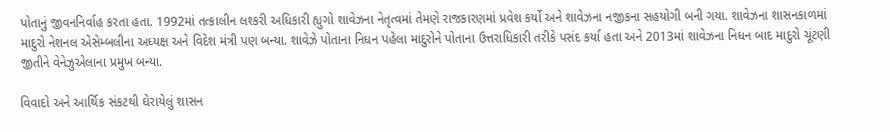પોતાનું જીવનનિર્વાહ કરતા હતા. 1992માં તત્કાલીન લશ્કરી અધિકારી હ્યુગો શાવેઝના નેતૃત્વમાં તેમણે રાજકારણમાં પ્રવેશ કર્યો અને શાવેઝના નજીકના સહયોગી બની ગયા. શાવેઝના શાસનકાળમાં માદુરો નેશનલ એસેમ્બલીના અધ્યક્ષ અને વિદેશ મંત્રી પણ બન્યા. શાવેઝે પોતાના નિધન પહેલા માદુરોને પોતાના ઉત્તરાધિકારી તરીકે પસંદ કર્યા હતા અને 2013માં શાવેઝના નિધન બાદ માદુરો ચૂંટણી જીતીને વેનેઝુએલાના પ્રમુખ બન્યા.

વિવાદો અને આર્થિક સંકટથી ઘેરાયેલું શાસન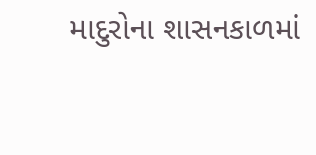માદુરોના શાસનકાળમાં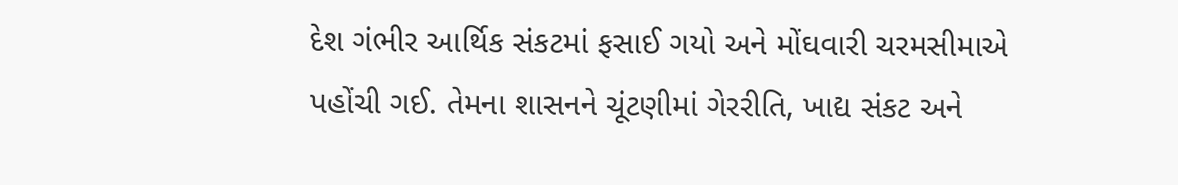દેશ ગંભીર આર્થિક સંકટમાં ફસાઈ ગયો અને મોંઘવારી ચરમસીમાએ પહોંચી ગઈ. તેમના શાસનને ચૂંટણીમાં ગેરરીતિ, ખાદ્ય સંકટ અને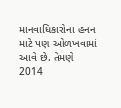માનવાધિકારોના હનન માટે પણ ઓળખવામાં આવે છે. તેમણે 2014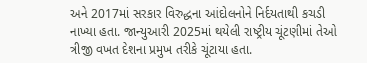અને 2017માં સરકાર વિરુદ્ધના આંદોલનોને નિર્દયતાથી કચડી નાખ્યા હતા. જાન્યુઆરી 2025માં થયેલી રાષ્ટ્રીય ચૂંટણીમાં તેઓ ત્રીજી વખત દેશના પ્રમુખ તરીકે ચૂંટાયા હતા.